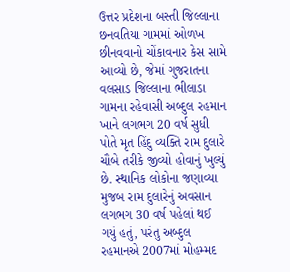ઉત્તર પ્રદેશના બસ્તી જિલ્લાના છનવતિયા ગામમાં ઓળખ છીનવવાનો ચોંકાવનાર કેસ સામે આવ્યો છે, જેમાં ગુજરાતના વલસાડ જિલ્લાના ભીલાડા ગામના રહેવાસી અબ્દુલ રહમાન ખાને લગભગ 20 વર્ષ સુધી પોતે મૃત હિંદુ વ્યક્તિ રામ દુલારે ચૌબે તરીકે જીવ્યો હોવાનું ખુલ્યું છે. સ્થાનિક લોકોના જણાવ્યા મુજબ રામ દુલારેનું અવસાન લગભગ 30 વર્ષ પહેલાં થઈ ગયું હતું, પરંતુ અબ્દુલ રહમાનએ 2007માં મોહમ્મદ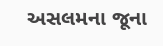અસલમના જૂના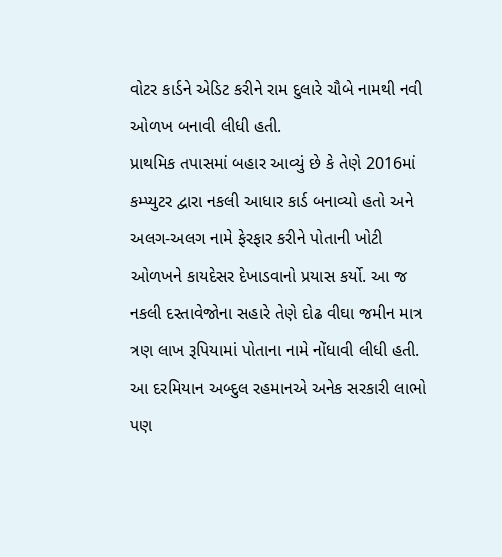વોટર કાર્ડને એડિટ કરીને રામ દુલારે ચૌબે નામથી નવી ઓળખ બનાવી લીધી હતી.
પ્રાથમિક તપાસમાં બહાર આવ્યું છે કે તેણે 2016માં કમ્પ્યુટર દ્વારા નકલી આધાર કાર્ડ બનાવ્યો હતો અને અલગ-અલગ નામે ફેરફાર કરીને પોતાની ખોટી ઓળખને કાયદેસર દેખાડવાનો પ્રયાસ કર્યો. આ જ નકલી દસ્તાવેજોના સહારે તેણે દોઢ વીઘા જમીન માત્ર ત્રણ લાખ રૂપિયામાં પોતાના નામે નોંધાવી લીધી હતી. આ દરમિયાન અબ્દુલ રહમાનએ અનેક સરકારી લાભો પણ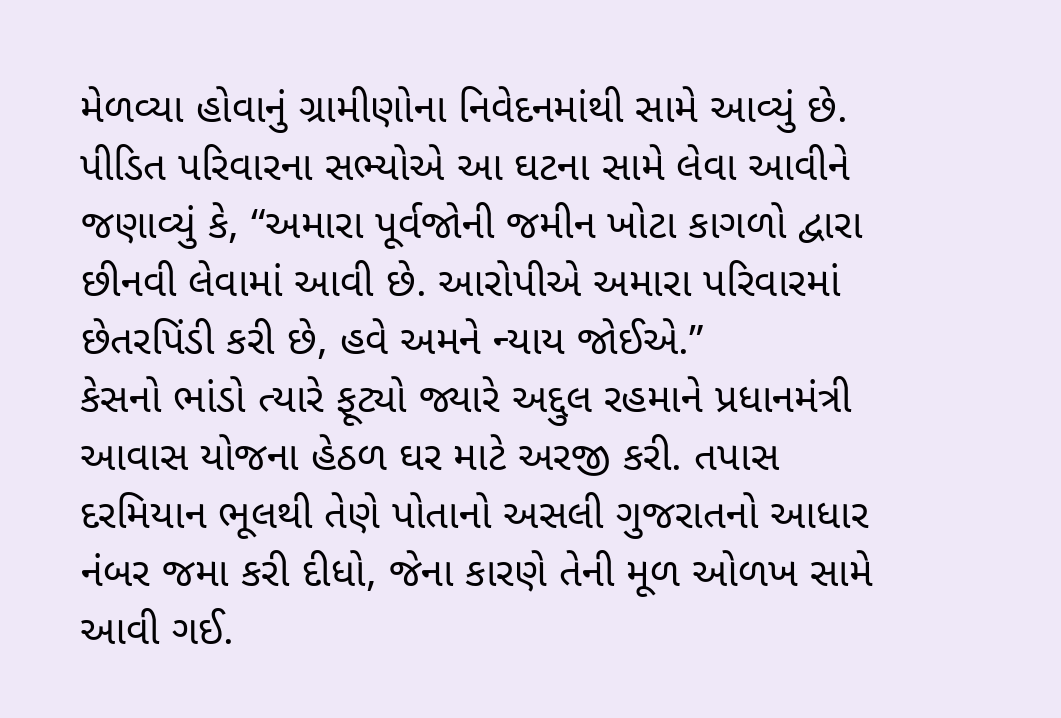મેળવ્યા હોવાનું ગ્રામીણોના નિવેદનમાંથી સામે આવ્યું છે.
પીડિત પરિવારના સભ્યોએ આ ઘટના સામે લેવા આવીને જણાવ્યું કે, “અમારા પૂર્વજોની જમીન ખોટા કાગળો દ્વારા છીનવી લેવામાં આવી છે. આરોપીએ અમારા પરિવારમાં છેતરપિંડી કરી છે, હવે અમને ન્યાય જોઈએ.”
કેસનો ભાંડો ત્યારે ફૂટ્યો જ્યારે અદ્દુલ રહમાને પ્રધાનમંત્રી આવાસ યોજના હેઠળ ઘર માટે અરજી કરી. તપાસ દરમિયાન ભૂલથી તેણે પોતાનો અસલી ગુજરાતનો આધાર નંબર જમા કરી દીધો, જેના કારણે તેની મૂળ ઓળખ સામે આવી ગઈ.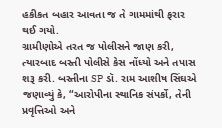હકીકત બહાર આવતા જ તે ગામમાંથી ફરાર થઈ ગયો.
ગ્રામીણોએ તરત જ પોલીસને જાણ કરી, ત્યારબાદ બસ્તી પોલીસે કેસ નોંધ્યો અને તપાસ શરૂ કરી. બસ્તીના SP ડૉ. રામ આશીષ સિંઘએ જણાવ્યું કે, “આરોપીના સ્થાનિક સંપર્કો, તેની પ્રવૃત્તિઓ અને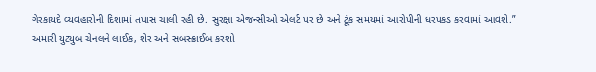ગેરકાયદે વ્યવહારોની દિશામાં તપાસ ચાલી રહી છે. સુરક્ષા એજન્સીઓ એલર્ટ પર છે અને ટૂંક સમયમાં આરોપીની ધરપકડ કરવામાં આવશે.”
અમારી યુટ્યુબ ચેનલને લાઈક, શેર અને સબસ્ક્રાઈબ કરશો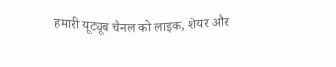हमारी यूट्यूब चैनल को लाइक, शेयर और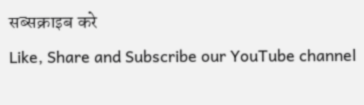सब्सक्राइब करे
Like, Share and Subscribe our YouTube channel